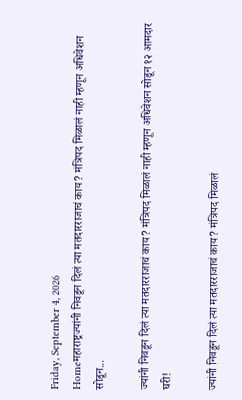Friday, September 4, 2026
Homeमहाराष्ट्रज्यांनी निवडून दिलं त्या मतदारराजाचं काय? मंत्रिपद मिळालं नाही म्हणून अधिवेशन सोडून...

ज्यांनी निवडून दिलं त्या मतदारराजाचं काय? मंत्रिपद मिळालं नाही म्हणून अधिवेशन सोडून १२ आमदार घरी!

ज्यांनी निवडून दिलं त्या मतदारराजाचं काय? मंत्रिपद मिळालं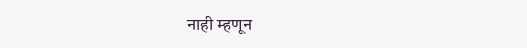नाही म्हणून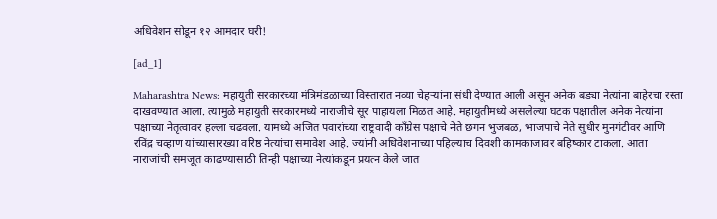अधिवेशन सोडून १२ आमदार घरी!

[ad_1]

Maharashtra News: महायुती सरकारच्या मंत्रिमंडळाच्या विस्तारात नव्या चेहऱ्यांना संधी देण्यात आली असून अनेक बड्या नेत्यांना बाहेरचा रस्ता दाखवण्यात आला. त्यामुळे महायुती सरकारमध्ये नाराजीचे सूर पाहायला मिळत आहे. महायुतीमध्ये असलेल्या घटक पक्षातील अनेक नेत्यांना पक्षाच्या नेतृत्वावर हल्ला चढवला. यामध्ये अजित पवारांच्या राष्ट्रवादी काँग्रेस पक्षाचे नेते छगन भुजबळ, भाजपाचे नेते सुधीर मुनगंटीवर आणि रविंद्र चव्हाण यांच्यासारख्या वरिष्ठ नेत्यांचा समावेश आहे. ज्यांनी अधिवेशनाच्या पहिल्याच दिवशी कामकाजावर बहिष्कार टाकला. आता नाराजांची समजूत काढण्यासाठी तिन्ही पक्षाच्या नेत्यांकडून प्रयत्न केले जात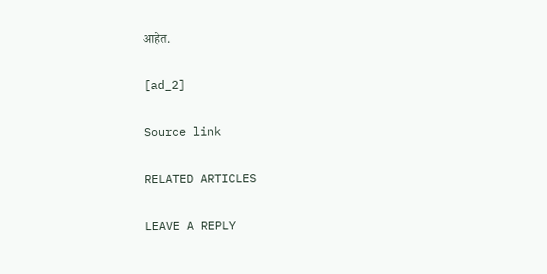आहेत.

[ad_2]

Source link

RELATED ARTICLES

LEAVE A REPLY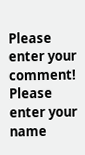Please enter your comment!
Please enter your name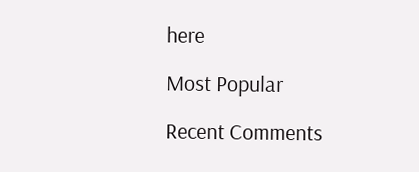here

Most Popular

Recent Comments